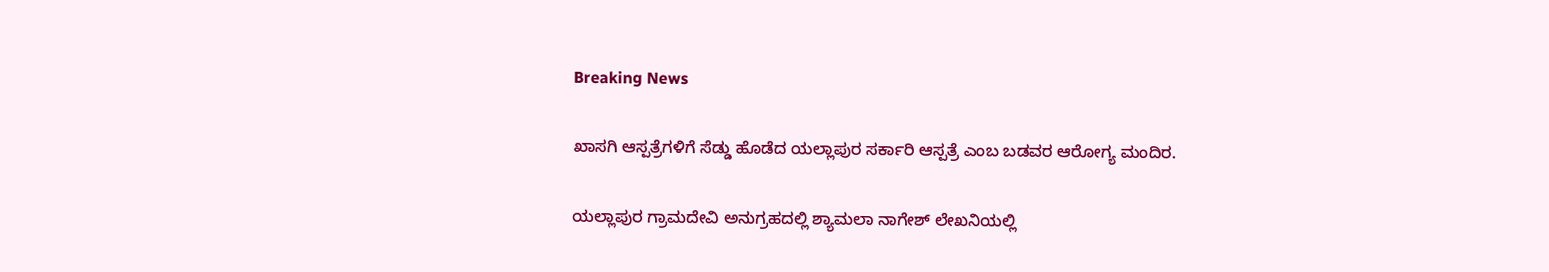Breaking News

ಖಾಸಗಿ ಆಸ್ಪತ್ರೆಗಳಿಗೆ ಸೆಡ್ಡು ಹೊಡೆದ ಯಲ್ಲಾಪುರ ಸರ್ಕಾರಿ ಆಸ್ಪತ್ರೆ ಎಂಬ ಬಡವರ ಆರೋಗ್ಯ ಮಂದಿರ.

ಯಲ್ಲಾಪುರ ಗ್ರಾಮದೇವಿ ಅನುಗ್ರಹದಲ್ಲಿ ಶ್ಯಾಮಲಾ ನಾಗೇಶ್ ಲೇಖನಿಯಲ್ಲಿ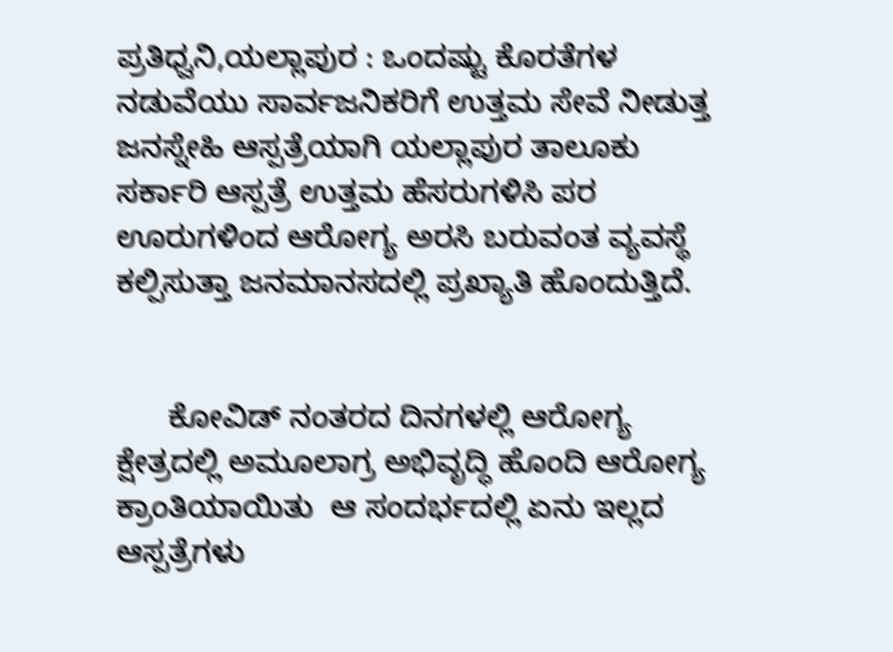ಪ್ರತಿಧ್ವನಿ,ಯಲ್ಲಾಪುರ : ಒಂದಷ್ಟು ಕೊರತೆಗಳ ನಡುವೆಯು ಸಾರ್ವಜನಿಕರಿಗೆ ಉತ್ತಮ ಸೇವೆ ನೀಡುತ್ತ ಜನಸ್ನೇಹಿ ಆಸ್ಪತ್ರೆಯಾಗಿ ಯಲ್ಲಾಪುರ ತಾಲೂಕು ಸರ್ಕಾರಿ ಆಸ್ಪತ್ರೆ ಉತ್ತಮ ಹೆಸರುಗಳಿಸಿ ಪರ ಊರುಗಳಿಂದ ಆರೋಗ್ಯ ಅರಸಿ ಬರುವಂತ ವ್ಯವಸ್ಥೆ ಕಲ್ಪಿಸುತ್ತಾ ಜನಮಾನಸದಲ್ಲಿ ಪ್ರಖ್ಯಾತಿ ಹೊಂದುತ್ತಿದೆ.


      ಕೋವಿಡ್ ನಂತರದ ದಿನಗಳಲ್ಲಿ ಆರೋಗ್ಯ ಕ್ಷೇತ್ರದಲ್ಲಿ ಅಮೂಲಾಗ್ರ ಅಭಿವೃದ್ಧಿ ಹೊಂದಿ ಆರೋಗ್ಯ ಕ್ರಾಂತಿಯಾಯಿತು  ಆ ಸಂದರ್ಭದಲ್ಲಿ ಏನು ಇಲ್ಲದ ಆಸ್ಪತ್ರೆಗಳು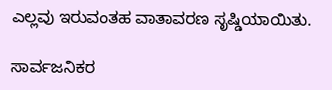ಎಲ್ಲವು ಇರುವಂತಹ ವಾತಾವರಣ ಸೃಷ್ಡಿಯಾಯಿತು.

ಸಾರ್ವಜನಿಕರ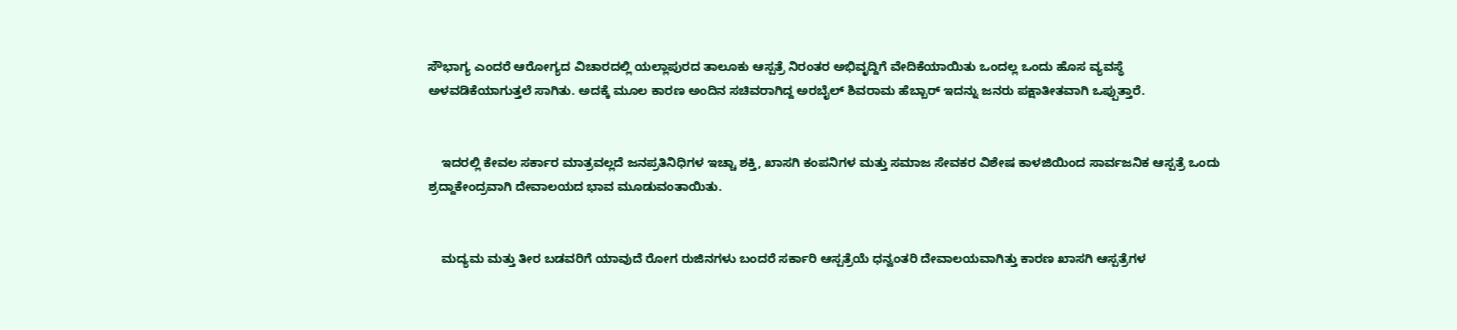ಸೌಭಾಗ್ಯ ಎಂದರೆ ಆರೋಗ್ಯದ ವಿಚಾರದಲ್ಲಿ ಯಲ್ಲಾಪುರದ ತಾಲೂಕು ಆಸ್ಪತ್ರೆ ನಿರಂತರ ಅಭಿವೃದ್ದಿಗೆ ವೇದಿಕೆಯಾಯಿತು ಒಂದಲ್ಲ ಒಂದು ಹೊಸ ವ್ಯವಸ್ಥೆ ಅಳವಡಿಕೆಯಾಗುತ್ತಲೆ ಸಾಗಿತು. ಅದಕ್ಕೆ ಮೂಲ ಕಾರಣ ಅಂದಿನ ಸಚಿವರಾಗಿದ್ದ ಅರಬೈಲ್ ಶಿವರಾಮ ಹೆಬ್ಬಾರ್ ಇದನ್ನು ಜನರು ಪಕ್ಷಾತೀತವಾಗಿ ಒಪ್ಪುತ್ತಾರೆ.


    ಇದರಲ್ಲಿ ಕೇವಲ ಸರ್ಕಾರ ಮಾತ್ರವಲ್ಲದೆ ಜನಪ್ರತಿನಿಧಿಗಳ ಇಚ್ಚಾ ಶಕ್ತಿ, ಖಾಸಗಿ ಕಂಪನಿಗಳ ಮತ್ತು ಸಮಾಜ ಸೇವಕರ ವಿಶೇಷ ಕಾಳಜಿಯಿಂದ ಸಾರ್ವಜನಿಕ ಆಸ್ಪತ್ರೆ ಒಂದು ಶ್ರದ್ದಾಕೇಂದ್ರವಾಗಿ ದೇವಾಲಯದ ಭಾವ ಮೂಡುವಂತಾಯಿತು.


    ಮದ್ಯಮ ಮತ್ತು ತೀರ ಬಡವರಿಗೆ ಯಾವುದೆ ರೋಗ ರುಜಿನಗಳು ಬಂದರೆ ಸರ್ಕಾರಿ ಆಸ್ಪತ್ರೆಯೆ ಧನ್ವಂತರಿ ದೇವಾಲಯವಾಗಿತ್ತು ಕಾರಣ ಖಾಸಗಿ ಆಸ್ಪತ್ರೆಗಳ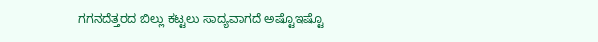ಗಗನದೆತ್ತರದ ಬಿಲ್ಲು ಕಟ್ಟಲು ಸಾದ್ಯವಾಗದೆ ಅಷ್ಟೊಇಷ್ಟೊ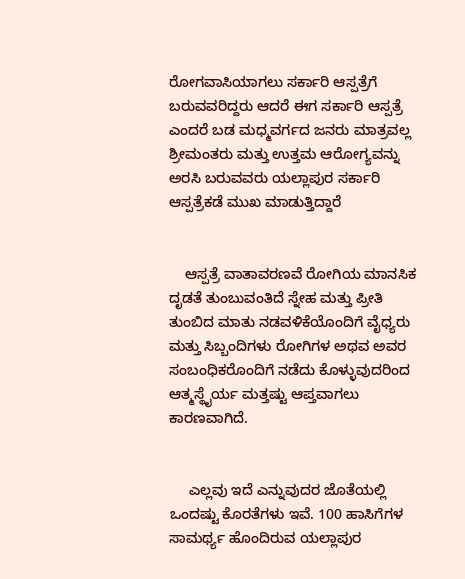ರೋಗವಾಸಿಯಾಗಲು ಸರ್ಕಾರಿ ಆಸ್ಪತ್ರೆಗೆ ಬರುವವರಿದ್ದರು ಆದರೆ ಈಗ ಸರ್ಕಾರಿ ಆಸ್ಪತ್ರೆ ಎಂದರೆ ಬಡ ಮಧ್ಮವರ್ಗದ ಜನರು ಮಾತ್ರವಲ್ಲ ಶ್ರೀಮಂತರು ಮತ್ತು ಉತ್ತಮ ಆರೋಗ್ಯವನ್ನು ಅರಸಿ ಬರುವವರು ಯಲ್ಲಾಪುರ ಸರ್ಕಾರಿ ಆಸ್ಪತ್ರೆಕಡೆ ಮುಖ ಮಾಡುತ್ತಿದ್ದಾರೆ


    ಆಸ್ಪತ್ರೆ ವಾತಾವರಣವೆ ರೋಗಿಯ ಮಾನಸಿಕ ದೃಡತೆ ತುಂಬುವಂತಿದೆ ಸ್ನೇಹ ಮತ್ತು ಪ್ರೀತಿ ತುಂಬಿದ ಮಾತು ನಡವಳಿಕೆಯೊಂದಿಗೆ ವೈಧ್ಯರು ಮತ್ತು ಸಿಬ್ಬಂದಿಗಳು ರೋಗಿಗಳ ಅಥವ ಅವರ ಸಂಬಂಧಿಕರೊಂದಿಗೆ ನಡೆದು ಕೊಳ್ಳುವುದರಿಂದ ಆತ್ಮಸ್ಥೈರ್ಯ ಮತ್ತಷ್ಟು ಆಪ್ತವಾಗಲು ಕಾರಣವಾಗಿದೆ.


     ಎಲ್ಲವು ಇದೆ ಎನ್ನುವುದರ ಜೊತೆಯಲ್ಲಿ ಒಂದಷ್ಟು ಕೊರತೆಗಳು ಇವೆ. 100 ಹಾಸಿಗೆಗಳ ಸಾಮರ್ಥ್ಯ ಹೊಂದಿರುವ ಯಲ್ಲಾಪುರ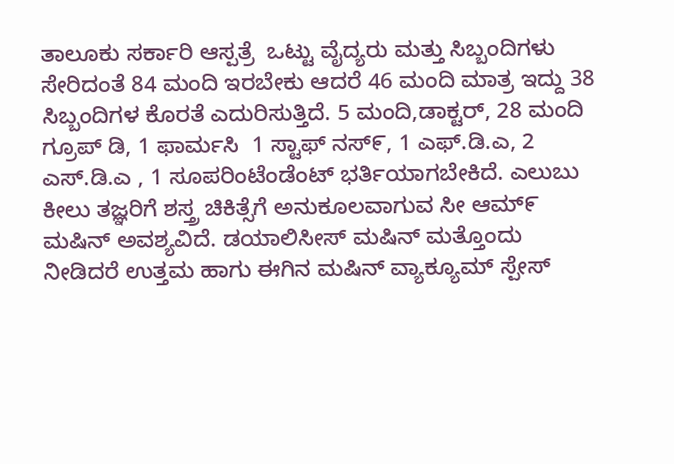ತಾಲೂಕು ಸರ್ಕಾರಿ ಆಸ್ಪತ್ರೆ  ಒಟ್ಟು ವೈದ್ಯರು ಮತ್ತು ಸಿಬ್ಬಂದಿಗಳು ಸೇರಿದಂತೆ 84 ಮಂದಿ ಇರಬೇಕು ಆದರೆ 46 ಮಂದಿ ಮಾತ್ರ ಇದ್ದು 38 ಸಿಬ್ಬಂದಿಗಳ ಕೊರತೆ ಎದುರಿಸುತ್ತಿದೆ. 5 ಮಂದಿ,ಡಾಕ್ಟರ್, 28 ಮಂದಿ ಗ್ರೂಪ್ ಡಿ, 1 ಫಾರ್ಮಸಿ  1 ಸ್ಟಾಫ್ ನಸ್೯, 1 ಎಫ್.ಡಿ.ಎ, 2 ಎಸ್.ಡಿ.ಎ , 1 ಸೂಪರಿಂಟೆಂಡೆಂಟ್ ಭರ್ತಿಯಾಗಬೇಕಿದೆ. ಎಲುಬು ಕೀಲು ತಜ್ಞರಿಗೆ ಶಸ್ತ್ರ ಚಿಕಿತ್ಸೆಗೆ ಅನುಕೂಲವಾಗುವ ಸೀ ಆಮ್೯ ಮಷಿನ್ ಅವಶ್ಯವಿದೆ. ಡಯಾಲಿಸೀಸ್ ಮಷಿನ್ ಮತ್ತೊಂದು ನೀಡಿದರೆ ಉತ್ತಮ ಹಾಗು ಈಗಿನ ಮಷಿನ್ ವ್ಯಾಕ್ಯೂಮ್ ಸ್ಪೇಸ್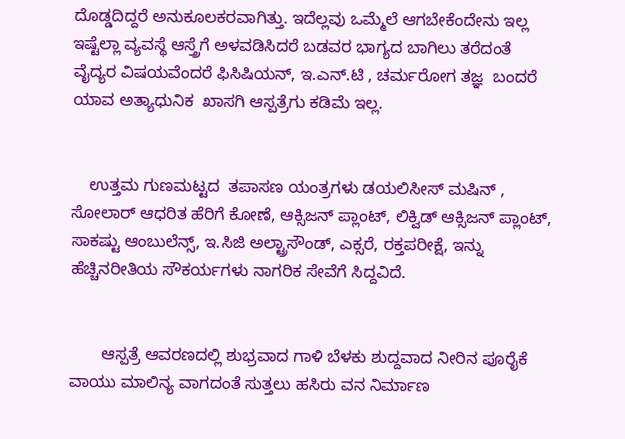ದೊಡ್ಡದಿದ್ದರೆ ಅನುಕೂಲಕರವಾಗಿತ್ತು. ಇದೆಲ್ಲವು ಒಮ್ಮೆಲೆ ಆಗಬೇಕೆಂದೇನು ಇಲ್ಲ ಇಷ್ಟೆಲ್ಲಾ ವ್ಯವಸ್ಥೆ ಆಸ್ತ್ರೆಗೆ ಅಳವಡಿಸಿದರೆ ಬಡವರ ಭಾಗ್ಯದ ಬಾಗಿಲು ತರೆದಂತೆ        ವೈದ್ಯರ ವಿಷಯವೆಂದರೆ ಫಿಸಿಷಿಯನ್, ಇ.ಎನ್.ಟಿ , ಚರ್ಮರೋಗ ತಜ್ಞ  ಬಂದರೆ  ಯಾವ ಅತ್ಯಾಧುನಿಕ  ಖಾಸಗಿ ಆಸ್ಪತ್ರೆಗು ಕಡಿಮೆ ಇಲ್ಲ.


    ಉತ್ತಮ ಗುಣಮಟ್ಟದ  ತಪಾಸಣ ಯಂತ್ರಗಳು ಡಯಲಿಸೀಸ್ ಮಷಿನ್ , ಸೋಲಾರ್ ಆಧರಿತ ಹೆರಿಗೆ ಕೋಣೆ, ಆಕ್ಸಿಜನ್ ಪ್ಲಾಂಟ್, ಲಿಕ್ವಿಡ್ ಆಕ್ಸಿಜನ್ ಪ್ಲಾಂಟ್, ಸಾಕಷ್ಟು ಆಂಬುಲೆನ್ಸ್, ಇ.ಸಿಜಿ ಅಲ್ಟ್ರಾಸೌಂಡ್, ಎಕ್ಸರೆ, ರಕ್ತಪರೀಕ್ಷೆ, ಇನ್ನು ಹೆಚ್ಚಿನರೀತಿಯ ಸೌಕರ್ಯಗಳು ನಾಗರಿಕ ಸೇವೆಗೆ ಸಿದ್ದವಿದೆ.


       ಆಸ್ಪತ್ರೆ ಆವರಣದಲ್ಲಿ ಶುಭ್ರವಾದ ಗಾಳಿ ಬೆಳಕು ಶುದ್ದವಾದ ನೀರಿನ ಪೂರೈಕೆ‌ ವಾಯು ಮಾಲಿನ್ಯ ವಾಗದಂತೆ ಸುತ್ತಲು ಹಸಿರು ವನ ನಿರ್ಮಾಣ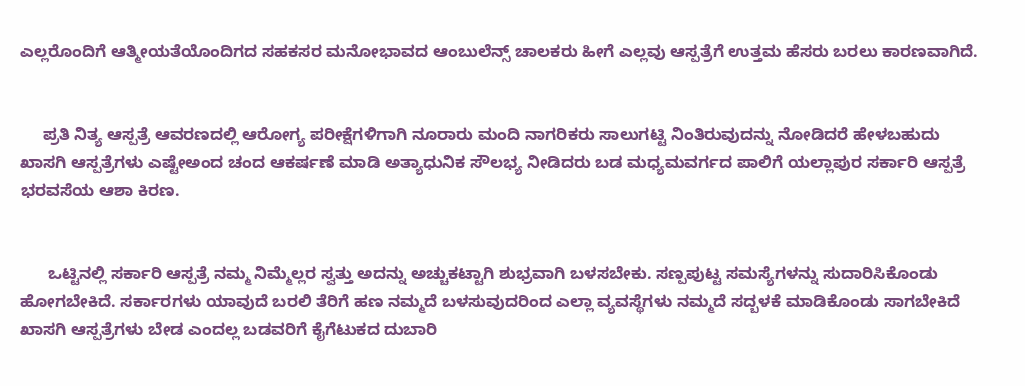ಎಲ್ಲರೊಂದಿಗೆ ಆತ್ಮೀಯತೆಯೊಂದಿಗದ ಸಹಕಸರ ಮನೋಭಾವದ ಆಂಬುಲೆನ್ಸ್ ಚಾಲಕರು ಹೀಗೆ ಎಲ್ಲವು ಆಸ್ಪತ್ರೆಗೆ ಉತ್ತಮ ಹೆಸರು ಬರಲು ಕಾರಣವಾಗಿದೆ.


     ಪ್ರತಿ ನಿತ್ಯ ಆಸ್ಪತ್ರೆ ಆವರಣದಲ್ಲಿ ಆರೋಗ್ಯ ಪರೀಕ್ಷೆಗಳಿಗಾಗಿ ನೂರಾರು ಮಂದಿ ನಾಗರಿಕರು ಸಾಲುಗಟ್ಟಿ ನಿಂತಿರುವುದನ್ನು ನೋಡಿದರೆ ಹೇಳಬಹುದು ಖಾಸಗಿ ಆಸ್ಪತ್ರೆಗಳು ಎಷ್ಟೇಅಂದ ಚಂದ ಆಕರ್ಷಣೆ ಮಾಡಿ ಅತ್ಯಾಧುನಿಕ ಸೌಲಭ್ಯ ನೀಡಿದರು ಬಡ ಮಧ್ಯಮವರ್ಗದ ಪಾಲಿಗೆ ಯಲ್ಲಾಪುರ ಸರ್ಕಾರಿ ಆಸ್ಪತ್ರೆ ಭರವಸೆಯ ಆಶಾ ಕಿರಣ.


      ಒಟ್ಟಿನಲ್ಲಿ ಸರ್ಕಾರಿ ಆಸ್ಪತ್ರೆ ನಮ್ಮ ನಿಮ್ಮೆಲ್ಲರ ಸ್ವತ್ತು ಅದನ್ನು ಅಚ್ಚುಕಟ್ಟಾಗಿ ಶುಭ್ರವಾಗಿ ಬಳಸಬೇಕು. ಸಣ್ಪಪುಟ್ಟ ಸಮಸ್ಯೆಗಳನ್ನು ಸುದಾರಿಸಿಕೊಂಡು ಹೋಗಬೇಕಿದೆ. ಸರ್ಕಾರಗಳು ಯಾವುದೆ ಬರಲಿ ತೆರಿಗೆ ಹಣ ನಮ್ಮದೆ ಬಳಸುವುದರಿಂದ ಎಲ್ಲಾ ವ್ಯವಸ್ಥೆಗಳು ನಮ್ಮದೆ ಸದ್ಬಳಕೆ ಮಾಡಿಕೊಂಡು ಸಾಗಬೇಕಿದೆ ಖಾಸಗಿ ಆಸ್ಪತ್ರೆಗಳು ಬೇಡ ಎಂದಲ್ಲ ಬಡವರಿಗೆ ಕೈಗೆಟುಕದ ದುಬಾರಿ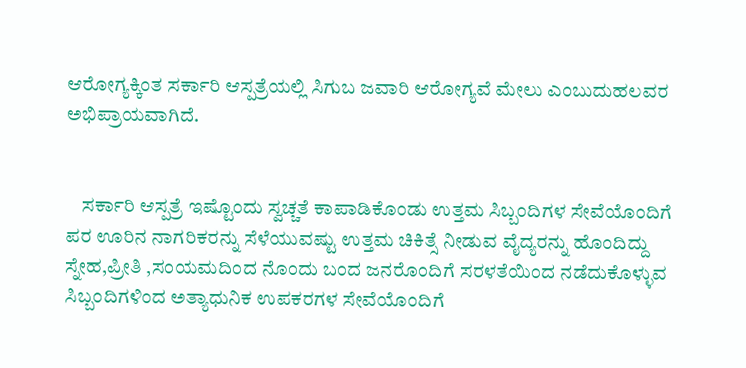ಆರೋಗ್ಯಕ್ಕಿಂತ ಸರ್ಕಾರಿ ಆಸ್ಪತ್ರೆಯಲ್ಲಿ ಸಿಗುಬ ಜವಾರಿ ಆರೋಗ್ಯವೆ ಮೇಲು ಎಂಬುದು‌ಹಲವರ ಅಭಿಪ್ರಾಯವಾಗಿದೆ.


    ಸರ್ಕಾರಿ ಆಸ್ಪತ್ರೆ ಇಷ್ಟೊಂದು ಸ್ವಚ್ಚತೆ ಕಾಪಾಡಿಕೊಂಡು ಉತ್ತಮ ಸಿಬ್ಬಂದಿಗಳ ಸೇವೆಯೊಂದಿಗೆ ಪರ ಊರಿನ ನಾಗರಿಕರನ್ನು ಸೆಳೆಯುವಷ್ಟು ಉತ್ತಮ ಚಿಕಿತ್ಸೆ ನೀಡುವ ವೈದ್ಯರನ್ನು ಹೊಂದಿದ್ದು ಸ್ನೇಹ,ಪ್ರೀತಿ ,ಸಂಯಮದಿಂದ ನೊಂದು ಬಂದ ಜನರೊಂದಿಗೆ ಸರಳತೆಯಿಂದ ನಡೆದುಕೊಳ್ಳುವ ಸಿಬ್ಬಂದಿಗಳಿಂದ ಅತ್ಯಾಧುನಿಕ ಉಪಕರಗಳ ಸೇವೆಯೊಂದಿಗೆ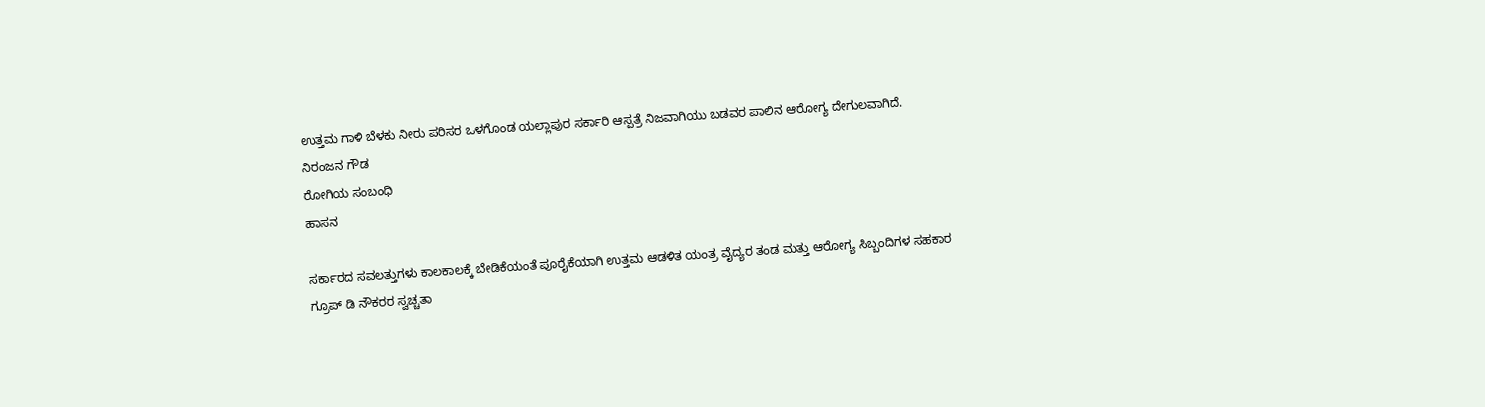ಉತ್ತಮ ಗಾಳಿ ಬೆಳಕು ನೀರು ಪರಿಸರ ಒಳಗೊಂಡ ಯಲ್ಲಾಪುರ ಸರ್ಕಾರಿ ಆಸ್ಪತ್ರೆ ನಿಜವಾಗಿಯು ಬಡವರ ಪಾಲಿನ ಆರೋಗ್ಯ ದೇಗುಲವಾಗಿದೆ.
ನಿರಂಜನ ಗೌಡ
ರೋಗಿಯ ಸಂಬಂಧಿ
ಹಾಸನ

ಸರ್ಕಾರದ ಸವಲತ್ತುಗಳು ಕಾಲಕಾಲಕ್ಕೆ ಬೇಡಿಕೆಯಂತೆ ಪೂರೈಕೆಯಾಗಿ ಉತ್ತಮ ಆಡಳಿತ ಯಂತ್ರ ವೈದ್ಯರ ತಂಡ ಮತ್ತು ಆರೋಗ್ಯ ಸಿಬ್ಬಂದಿಗಳ ಸಹಕಾರ ಗ್ರೂಪ್ ಡಿ ನೌಕರರ ಸ್ವಚ್ಚತಾ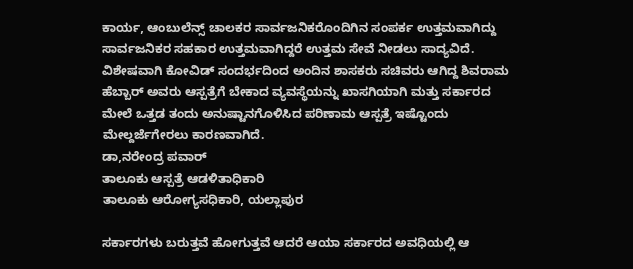ಕಾರ್ಯ, ಆಂಬುಲೆನ್ಸ್ ಚಾಲಕರ ಸಾರ್ವಜನಿಕರೊಂದಿಗಿನ ಸಂಪರ್ಕ ಉತ್ತಮವಾಗಿದ್ದು ಸಾರ್ವಜನಿಕರ ಸಹಕಾರ ಉತ್ತಮವಾಗಿದ್ದರೆ ಉತ್ತಮ ಸೇವೆ ನೀಡಲು ಸಾದ್ಯವಿದೆ. ವಿಶೇಷವಾಗಿ ಕೋವಿಡ್ ಸಂದರ್ಭದಿಂದ ಅಂದಿನ ಶಾಸಕರು ಸಚಿವರು ಆಗಿದ್ದ ಶಿವರಾಮ ಹೆಬ್ಬಾರ್ ಅವರು ಆಸ್ಪತ್ರೆಗೆ ಬೇಕಾದ ವ್ಯವಸ್ಥೆಯನ್ನು ಖಾಸಗಿಯಾಗಿ ಮತ್ತು ಸರ್ಕಾರದ ಮೇಲೆ ಒತ್ತಡ ತಂದು ಅನುಷ್ಟಾನಗೊಳಿಸಿದ ಪರಿಣಾಮ ಆಸ್ಪತ್ರೆ ಇಷ್ಟೊಂದು ಮೇಲ್ದರ್ಜೆಗೇರಲು ಕಾರಣವಾಗಿದೆ.
ಡಾ,ನರೇಂದ್ರ ಪವಾರ್
ತಾಲೂಕು ಆಸ್ಪತ್ರೆ ಆಡಳಿತಾಧಿಕಾರಿ
ತಾಲೂಕು ಆರೋಗ್ಯಸಧಿಕಾರಿ, ಯಲ್ಲಾಪುರ

ಸರ್ಕಾರಗಳು ಬರುತ್ತವೆ ಹೋಗುತ್ತವೆ ಆದರೆ ಆಯಾ ಸರ್ಕಾರದ ಅವಧಿಯಲ್ಲಿ ಆ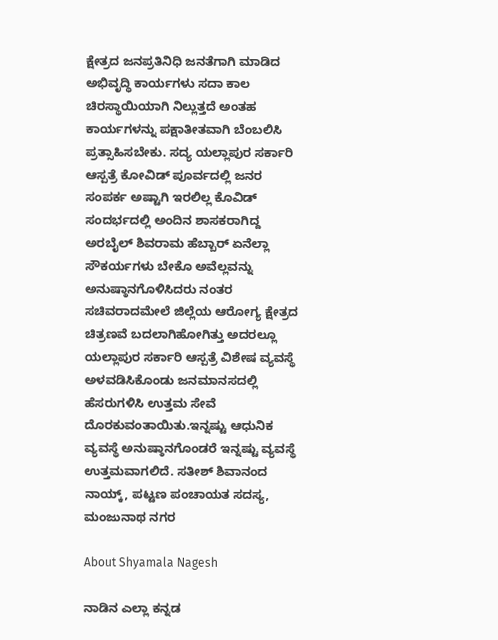ಕ್ಷೇತ್ರದ ಜನಪ್ರತಿನಿಧಿ ಜನತೆಗಾಗಿ ಮಾಡಿದ ಅಭಿವೃದ್ಧಿ ಕಾರ್ಯಗಳು ಸದಾ ಕಾಲ ಚಿರಸ್ಥಾಯಿಯಾಗಿ ನಿಲ್ಲುತ್ತದೆ ಅಂತಹ ಕಾರ್ಯಗಳನ್ನು ಪಕ್ಷಾತೀತವಾಗಿ ಬೆಂಬಲಿಸಿ ಪ್ರತ್ಸಾಹಿಸಬೇಕು. ಸದ್ಯ ಯಲ್ಲಾಪುರ ಸರ್ಕಾರಿ ಆಸ್ಪತ್ರೆ ಕೋವಿಡ್ ಪೂರ್ವದಲ್ಲಿ ಜನರ ಸಂಪರ್ಕ ಅಷ್ಟಾಗಿ ಇರಲಿಲ್ಲ ಕೊವಿಡ್ ಸಂದರ್ಭದಲ್ಲಿ ಅಂದಿನ ಶಾಸಕರಾಗಿದ್ದ ಅರಬೈಲ್ ಶಿವರಾಮ ಹೆಬ್ಬಾರ್ ಏನೆಲ್ಲಾ ಸೌಕರ್ಯಗಳು ಬೇಕೊ ಅವೆಲ್ಲವನ್ನು ಅನುಷ್ಠಾನಗೊಳಿಸಿದರು ನಂತರ ಸಚಿವರಾದಮೇಲೆ ಜಿಲ್ಲೆಯ ಆರೋಗ್ಯ ಕ್ಷೇತ್ರದ ಚಿತ್ರಣವೆ ಬದಲಾಗಿಹೋಗಿತ್ತು ಅದರಲ್ಲೂ ಯಲ್ಲಾಪುರ ಸರ್ಕಾರಿ ಆಸ್ಪತ್ರೆ ವಿಶೇಷ ವ್ಯವಸ್ಥೆ ಅಳವಡಿಸಿಕೊಂಡು ಜನಮಾನಸದಲ್ಲಿ ಹೆಸರುಗಳಿಸಿ ಉತ್ತಮ ಸೇವೆ ದೊರಕುವಂತಾಯಿತು.ಇನ್ನಷ್ಟು ಆಧುನಿಕ ವ್ಯವಸ್ಥೆ ಅನುಷ್ಠಾನಗೊಂಡರೆ ಇನ್ನಷ್ಟು ವ್ಯವಸ್ಥೆ ಉತ್ತಮವಾಗಲಿದೆ. ಸತೀಶ್ ಶಿವಾನಂದ ನಾಯ್ಕ್, ಪಟ್ಟಣ ಪಂಚಾಯತ ಸದಸ್ಯ, ಮಂಜುನಾಥ ನಗರ

About Shyamala Nagesh

ನಾಡಿನ ಎಲ್ಲಾ ಕನ್ನಡ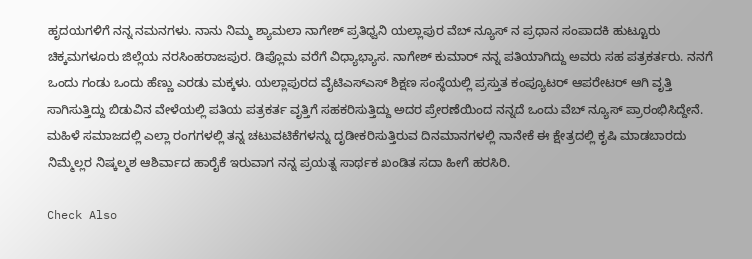ಹೃದಯಗಳಿಗೆ ನನ್ನ ನಮನಗಳು. ನಾನು ನಿಮ್ಮ ಶ್ಯಾಮಲಾ ನಾಗೇಶ್ ಪ್ರತಿಧ್ವನಿ ಯಲ್ಲಾಪುರ ವೆಬ್ ನ್ಯೂಸ್ ನ ಪ್ರಧಾನ ಸಂಪಾದಕಿ ಹುಟ್ಟೂರು ಚಿಕ್ಕಮಗಳೂರು ಜಿಲ್ಲೆಯ ನರಸಿಂಹರಾಜಪುರ. ಡಿಪ್ಲೊಮ ವರೆಗೆ ವಿಧ್ಯಾಭ್ಯಾಸ. ನಾಗೇಶ್ ಕುಮಾರ್ ನನ್ನ ಪತಿಯಾಗಿದ್ದು ಅವರು ಸಹ ಪತ್ರಕರ್ತರು. ನನಗೆ ಒಂದು ಗಂಡು ಒಂದು ಹೆಣ್ಣು ಎರಡು ಮಕ್ಕಳು. ಯಲ್ಲಾಪುರದ ವೈಟಿಎಸ್ಎಸ್ ಶಿಕ್ಷಣ ಸಂಸ್ಥೆಯಲ್ಲಿ ಪ್ರಸ್ತುತ ಕಂಪ್ಯೂಟರ್ ಆಪರೇಟರ್ ಆಗಿ ವೃತ್ತಿ ಸಾಗಿಸುತ್ತಿದ್ದು ಬಿಡುವಿನ ವೇಳೆಯಲ್ಲಿ ಪತಿಯ ಪತ್ರಕರ್ತ ವೃತ್ತಿಗೆ ಸಹಕರಿಸುತ್ತಿದ್ದು ಅದರ ಪ್ರೇರಣೆಯಿಂದ ನನ್ನದೆ ಒಂದು ವೆಬ್ ನ್ಯೂಸ್ ಪ್ರಾರಂಭಿಸಿದ್ದೇನೆ. ಮಹಿಳೆ ಸಮಾಜದಲ್ಲಿ ಎಲ್ಲಾ ರಂಗಗಳಲ್ಲಿ ತನ್ನ ಚಟುವಟಿಕೆಗಳನ್ನು ದೃಡೀಕರಿಸುತ್ತಿರುವ ದಿನಮಾನಗಳಲ್ಲಿ ನಾನೇಕೆ ಈ ಕ್ಷೇತ್ರದಲ್ಲಿ ಕೃಷಿ ಮಾಡಬಾರದು ನಿಮ್ಮೆಲ್ಲರ ನಿಷ್ಕಲ್ಮಶ ಆಶಿರ್ವಾದ ಹಾರೈಕೆ ಇರುವಾಗ ನನ್ನ ಪ್ರಯತ್ನ ಸಾರ್ಥಕ ಖಂಡಿತ ಸದಾ ಹೀಗೆ ಹರಸಿರಿ.

Check Also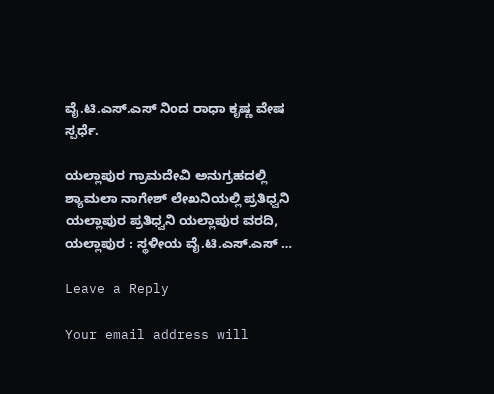ವೈ.ಟಿ.ಎಸ್‌.ಎಸ್ ನಿಂದ ರಾಧಾ ಕೃಷ್ಣ ವೇಷ ಸ್ಪರ್ಧೆ.

ಯಲ್ಲಾಪುರ ಗ್ರಾಮದೇವಿ ಅನುಗ್ರಹದಲ್ಲಿ ಶ್ಯಾಮಲಾ ನಾಗೇಶ್ ಲೇಖನಿಯಲ್ಲಿ ಪ್ರತಿಧ್ವನಿ ಯಲ್ಲಾಪುರ ಪ್ರತಿಧ್ವನಿ ಯಲ್ಲಾಪುರ ವರದಿ, ಯಲ್ಲಾಪುರ : ಸ್ಥಳೀಯ ವೈ.ಟಿ.ಎಸ್.ಎಸ್ …

Leave a Reply

Your email address will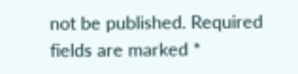not be published. Required fields are marked *